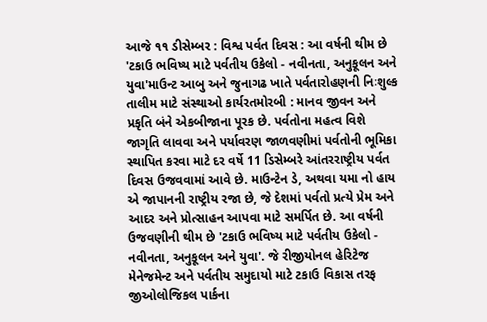આજે ૧૧ ડીસેમ્બર : વિશ્વ પર્વત દિવસ : આ વર્ષની થીમ છે 'ટકાઉ ભવિષ્ય માટે પર્વતીય ઉકેલો - નવીનતા, અનુકૂલન અને યુવા'માઉન્ટ આબુ અને જુનાગઢ ખાતે પર્વતારોહણની નિઃશુલ્ક તાલીમ માટે સંસ્થાઓ કાર્યરતમોરબી : માનવ જીવન અને પ્રકૃતિ બંને એકબીજાના પૂરક છે. પર્વતોના મહત્વ વિશે જાગૃતિ લાવવા અને પર્યાવરણ જાળવણીમાં પર્વતોની ભૂમિકા સ્થાપિત કરવા માટે દર વર્ષે 11 ડિસેમ્બરે આંતરરાષ્ટ્રીય પર્વત દિવસ ઉજવવામાં આવે છે. માઉન્ટેન ડે, અથવા યમા નો હાય એ જાપાનની રાષ્ટ્રીય રજા છે, જે દેશમાં પર્વતો પ્રત્યે પ્રેમ અને આદર અને પ્રોત્સાહન આપવા માટે સમર્પિત છે. આ વર્ષની ઉજવણીની થીમ છે 'ટકાઉ ભવિષ્ય માટે પર્વતીય ઉકેલો - નવીનતા, અનુકૂલન અને યુવા'. જે રીજીયોનલ હેરિટેજ મેનેજમેન્ટ અને પર્વતીય સમુદાયો માટે ટકાઉ વિકાસ તરફ જીઓલોજિકલ પાર્કના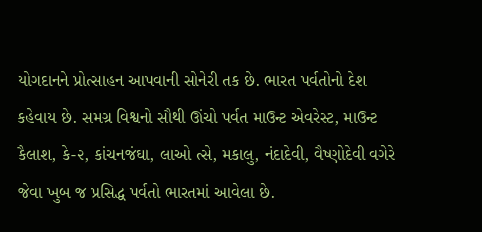યોગદાનને પ્રોત્સાહન આપવાની સોનેરી તક છે. ભારત પર્વતોનો દેશ કહેવાય છે. સમગ્ર વિશ્વનો સૌથી ઊંચો પર્વત માઉન્ટ એવરેસ્ટ, માઉન્ટ કૈલાશ, કે-૨, કાંચનજંઘા, લાઓ ત્સે, મકાલુ, નંદાદેવી, વૈષ્ણોદેવી વગેરે જેવા ખુબ જ પ્રસિદ્ધ પર્વતો ભારતમાં આવેલા છે.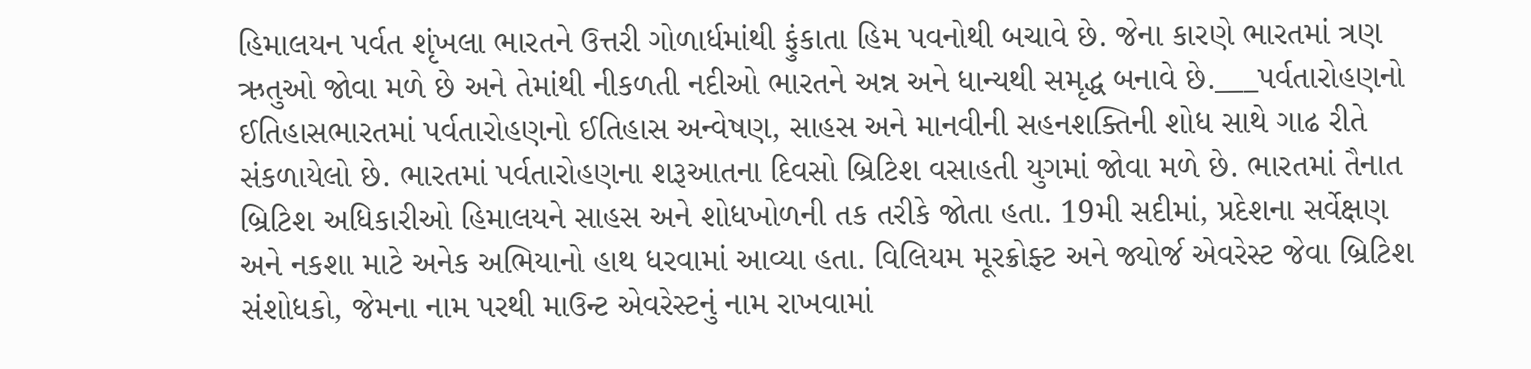હિમાલયન પર્વત શૃંખલા ભારતને ઉત્તરી ગોળાર્ધમાંથી ફુંકાતા હિમ પવનોથી બચાવે છે. જેના કારણે ભારતમાં ત્રણ ઋતુઓ જોવા મળે છે અને તેમાંથી નીકળતી નદીઓ ભારતને અન્ન અને ધાન્યથી સમૃદ્ધ બનાવે છે.___પર્વતારોહણનો ઈતિહાસભારતમાં પર્વતારોહણનો ઈતિહાસ અન્વેષણ, સાહસ અને માનવીની સહનશક્તિની શોધ સાથે ગાઢ રીતે સંકળાયેલો છે. ભારતમાં પર્વતારોહણના શરૂઆતના દિવસો બ્રિટિશ વસાહતી યુગમાં જોવા મળે છે. ભારતમાં તૈનાત બ્રિટિશ અધિકારીઓ હિમાલયને સાહસ અને શોધખોળની તક તરીકે જોતા હતા. 19મી સદીમાં, પ્રદેશના સર્વેક્ષણ અને નકશા માટે અનેક અભિયાનો હાથ ધરવામાં આવ્યા હતા. વિલિયમ મૂરક્રોફ્ટ અને જ્યોર્જ એવરેસ્ટ જેવા બ્રિટિશ સંશોધકો, જેમના નામ પરથી માઉન્ટ એવરેસ્ટનું નામ રાખવામાં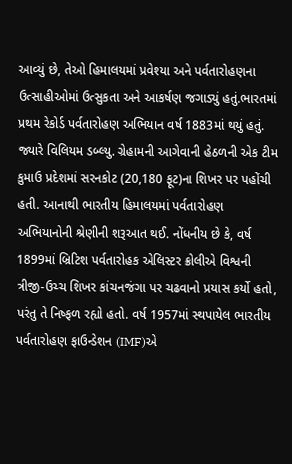આવ્યું છે, તેઓ હિમાલયમાં પ્રવેશ્યા અને પર્વતારોહણના ઉત્સાહીઓમાં ઉત્સુકતા અને આકર્ષણ જગાડ્યું હતું.ભારતમાં પ્રથમ રેકોર્ડ પર્વતારોહણ અભિયાન વર્ષ 1883માં થયું હતું. જ્યારે વિલિયમ ડબ્લ્યુ. ગ્રેહામની આગેવાની હેઠળની એક ટીમ કુમાઉ પ્રદેશમાં સરનકોટ (20,180 ફૂટ)ના શિખર પર પહોંચી હતી. આનાથી ભારતીય હિમાલયમાં પર્વતારોહણ અભિયાનોની શ્રેણીની શરૂઆત થઈ. નોંધનીય છે કે, વર્ષ 1899માં બ્રિટિશ પર્વતારોહક એલિસ્ટર ક્રોલીએ વિશ્વની ત્રીજી-ઉચ્ચ શિખર કાંચનજંગા પર ચઢવાનો પ્રયાસ કર્યો હતો, પરંતુ તે નિષ્ફળ રહ્યો હતો. વર્ષ 1957માં સ્થપાયેલ ભારતીય પર્વતારોહણ ફાઉન્ડેશન (IMF)એ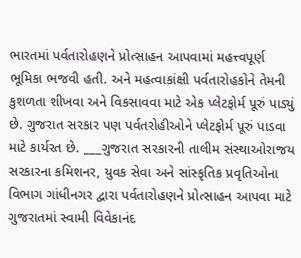ભારતમાં પર્વતારોહણને પ્રોત્સાહન આપવામાં મહત્ત્વપૂર્ણ ભૂમિકા ભજવી હતી. અને મહત્વાકાંક્ષી પર્વતારોહકોને તેમની કુશળતા શીખવા અને વિકસાવવા માટે એક પ્લેટફોર્મ પૂરું પાડ્યું છે. ગુજરાત સરકાર પણ પર્વતરોહીઓને પ્લેટફોર્મ પૂરું પાડવા માટે કાર્યરત છે. ___ગુજરાત સરકારની તાલીમ સંસ્થાઓરાજય સરકારના કમિશનર, યુવક સેવા અને સાંસ્કૃતિક પ્રવૃતિઓના વિભાગ ગાંધીનગર દ્વારા પર્વતારોહણને પ્રોત્સાહન આપવા માટે ગુજરાતમાં સ્વામી વિવેકાનંદ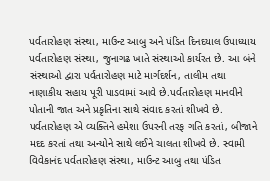પર્વતારોહણ સંસ્થા, માઉન્ટ આબુ અને પંડિત દિનદયાલ ઉપાધ્યાય પર્વતારોહણ સંસ્થા, જુનાગઢ ખાતે સંસ્થાઓ કાર્યરત છે. આ બંને સંસ્થાઓ દ્વારા પર્વતારોહણ માટે માર્ગદર્શન, તાલીમ તથા નાણાકીય સહાય પૂરી પાડવામાં આવે છે.પર્વતારોહણ માનવીને પોતાની જાત અને પ્રકૃતિના સાથે સંવાદ કરતાં શીખવે છે. પર્વતારોહણ એ વ્યક્તિને હમેશા ઉપરની તરફ ગતિ કરતાં, બીજાને મદદ કરતાં તથા અન્યોને સાથે લઈને ચાલતા શીખવે છે. સ્વામી વિવેકાનંદ પર્વતારોહણ સંસ્થા, માઉન્ટ આબુ તથા પંડિત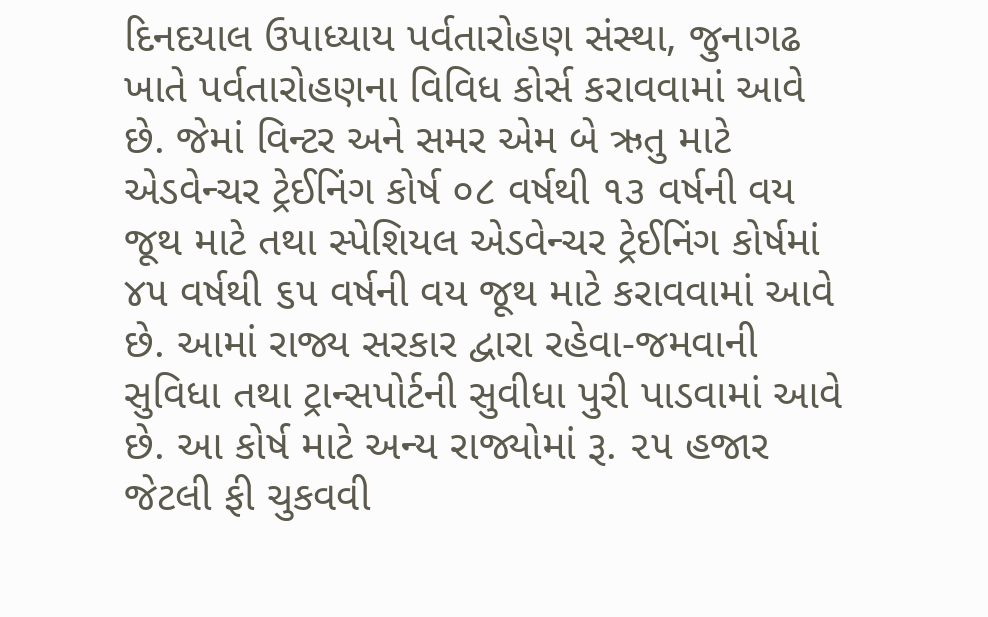દિનદયાલ ઉપાધ્યાય પર્વતારોહણ સંસ્થા, જુનાગઢ ખાતે પર્વતારોહણના વિવિધ કોર્સ કરાવવામાં આવે છે. જેમાં વિન્ટર અને સમર એમ બે ઋતુ માટે એડવેન્ચર ટ્રેઈનિંગ કોર્ષ ૦૮ વર્ષથી ૧૩ વર્ષની વય જૂથ માટે તથા સ્પેશિયલ એડવેન્ચર ટ્રેઈનિંગ કોર્ષમાં ૪૫ વર્ષથી ૬૫ વર્ષની વય જૂથ માટે કરાવવામાં આવે છે. આમાં રાજ્ય સરકાર દ્વારા રહેવા-જમવાની સુવિધા તથા ટ્રાન્સપોર્ટની સુવીધા પુરી પાડવામાં આવે છે. આ કોર્ષ માટે અન્ય રાજ્યોમાં રૂ. ૨૫ હજાર જેટલી ફી ચુકવવી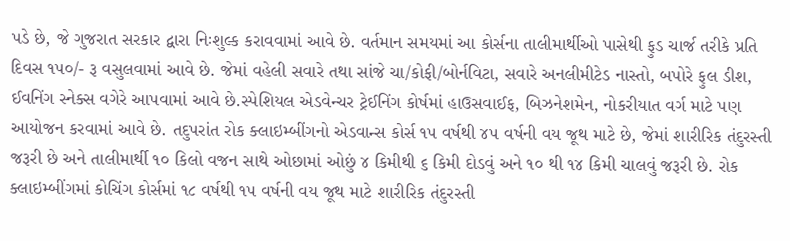પડે છે, જે ગુજરાત સરકાર દ્વારા નિઃશુલ્ક કરાવવામાં આવે છે. વર્તમાન સમયમાં આ કોર્સના તાલીમાર્થીઓ પાસેથી ફુડ ચાર્જ તરીકે પ્રતિ દિવસ ૧૫૦/- રૂ વસુલવામાં આવે છે. જેમાં વહેલી સવારે તથા સાંજે ચા/કોફી/બોર્નવિટા, સવારે અનલીમીટેડ નાસ્તો, બપોરે ફુલ ડીશ, ઈવનિંગ સ્નેક્સ વગેરે આપવામાં આવે છે.સ્પેશિયલ એડવેન્ચર ટ્રેઈનિંગ કોર્ષમાં હાઉસવાઈફ, બિઝનેશમેન, નોકરીયાત વર્ગ માટે પણ આયોજન કરવામાં આવે છે. તદુપરાંત રોક ક્લાઇમ્બીંગનો એડવાન્સ કોર્સ ૧૫ વર્ષથી ૪૫ વર્ષની વય જૂથ માટે છે, જેમાં શારીરિક તંદુરસ્તી જરૂરી છે અને તાલીમાર્થી ૧૦ કિલો વજન સાથે ઓછામાં ઓછું ૪ કિમીથી ૬ કિમી દોડવું અને ૧૦ થી ૧૪ કિમી ચાલવું જરૂરી છે. રોક ક્લાઇમ્બીંગમાં કોચિંગ કોર્સમાં ૧૮ વર્ષથી ૧૫ વર્ષની વય જૂથ માટે શારીરિક તંદુરસ્તી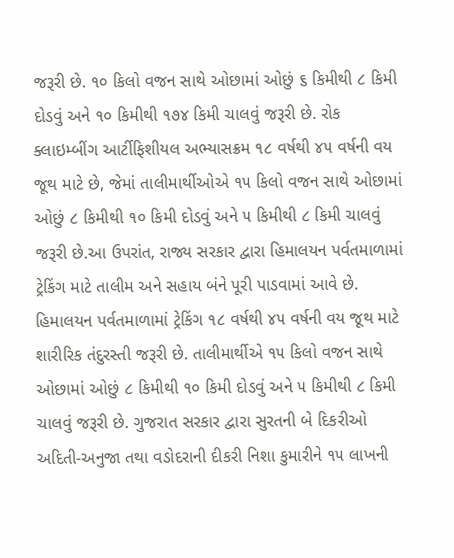જરૂરી છે. ૧૦ કિલો વજન સાથે ઓછામાં ઓછું ૬ કિમીથી ૮ કિમી દોડવું અને ૧૦ કિમીથી ૧૭૪ કિમી ચાલવું જરૂરી છે. રોક ક્લાઇમ્બીંગ આર્ટીફિશીયલ અભ્યાસક્રમ ૧૮ વર્ષથી ૪૫ વર્ષની વય જૂથ માટે છે, જેમાં તાલીમાર્થીઓએ ૧૫ કિલો વજન સાથે ઓછામાં ઓછું ૮ કિમીથી ૧૦ કિમી દોડવું અને ૫ કિમીથી ૮ કિમી ચાલવું જરૂરી છે.આ ઉપરાંત, રાજ્ય સરકાર દ્વારા હિમાલયન પર્વતમાળામાં ટ્રેકિંગ માટે તાલીમ અને સહાય બંને પૂરી પાડવામાં આવે છે. હિમાલયન પર્વતમાળામાં ટ્રેકિંગ ૧૮ વર્ષથી ૪૫ વર્ષની વય જૂથ માટે શારીરિક તંદુરસ્તી જરૂરી છે. તાલીમાર્થીએ ૧૫ કિલો વજન સાથે ઓછામાં ઓછું ૮ કિમીથી ૧૦ કિમી દોડવું અને ૫ કિમીથી ૮ કિમી ચાલવું જરૂરી છે. ગુજરાત સરકાર દ્વારા સુરતની બે દિકરીઓ અદિતી-અનુજા તથા વડોદરાની દીકરી નિશા કુમારીને ૧૫ લાખની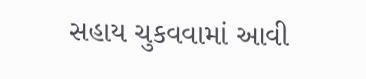સહાય ચુકવવામાં આવી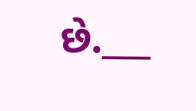છે.___